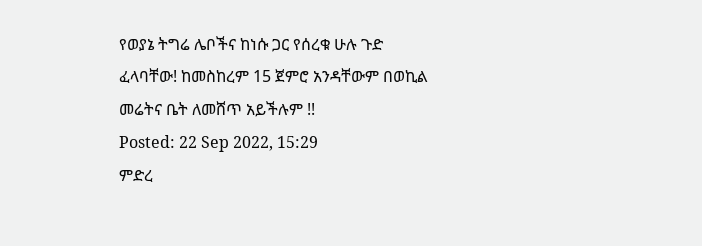የወያኔ ትግሬ ሌቦችና ከነሱ ጋር የሰረቁ ሁሉ ጉድ ፈላባቸው! ከመስከረም 15 ጀምሮ አንዳቸውም በወኪል መሬትና ቤት ለመሸጥ አይችሉም !!
Posted: 22 Sep 2022, 15:29
ምድረ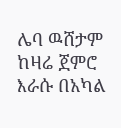ሌባ ዉሸታም ከዛሬ ጀምሮ እራሱ በአካል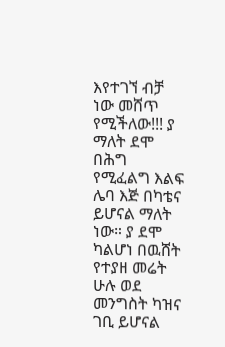እየተገኘ ብቻ ነው መሸጥ የሚችለው!!! ያ ማለት ደሞ በሕግ የሚፈልግ እልፍ ሌባ እጅ በካቴና ይሆናል ማለት ነው። ያ ደሞ ካልሆነ በዉሸት የተያዘ መሬት ሁሉ ወደ መንግስት ካዝና ገቢ ይሆናል